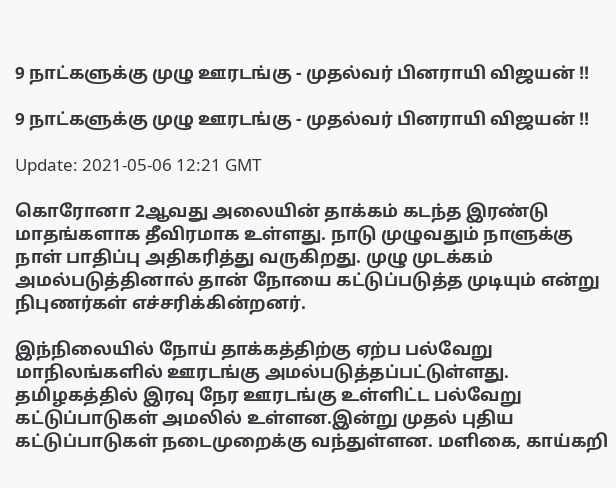9 நாட்களுக்கு முழு ஊரடங்கு - முதல்வர் பினராயி விஜயன் !!

9 நாட்களுக்கு முழு ஊரடங்கு - முதல்வர் பினராயி விஜயன் !!

Update: 2021-05-06 12:21 GMT

கொரோனா 2ஆவது அலையின் தாக்கம் கடந்த இரண்டு மாதங்களாக தீவிரமாக உள்ளது. நாடு முழுவதும் நாளுக்கு நாள் பாதிப்பு அதிகரித்து வருகிறது. முழு முடக்கம் அமல்படுத்தினால் தான் நோயை கட்டுப்படுத்த முடியும் என்று நிபுணர்கள் எச்சரிக்கின்றனர்.

இந்நிலையில் நோய் தாக்கத்திற்கு ஏற்ப பல்வேறு மாநிலங்களில் ஊரடங்கு அமல்படுத்தப்பட்டுள்ளது. தமிழகத்தில் இரவு நேர ஊரடங்கு உள்ளிட்ட பல்வேறு கட்டுப்பாடுகள் அமலில் உள்ளன.இன்று முதல் புதிய கட்டுப்பாடுகள் நடைமுறைக்கு வந்துள்ளன. மளிகை, காய்கறி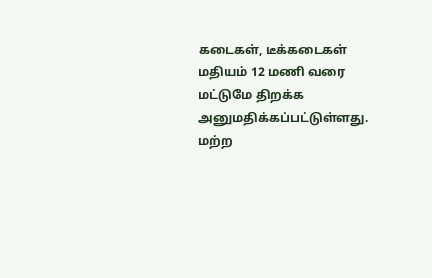கடைகள், டீக்கடைகள் மதியம் 12 மணி வரை மட்டுமே திறக்க அனுமதிக்கப்பட்டுள்ளது. மற்ற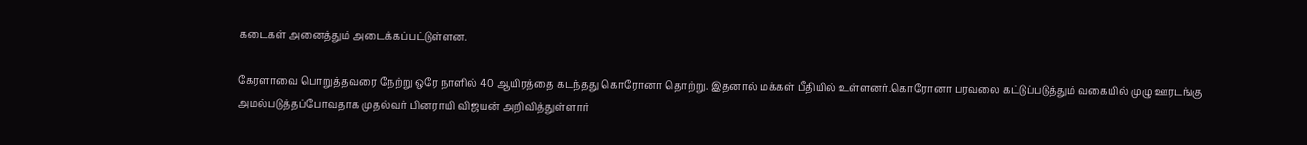கடைகள் அனைத்தும் அடைக்கப்பட்டுள்ளன.

கேரளாவை பொறுத்தவரை நேற்று ஒரே நாளில் 40 ஆயிரத்தை கடந்தது கொரோனா தொற்று. இதனால் மக்கள் பீதியில் உள்ளனர்.கொரோனா பரவலை கட்டுப்படுத்தும் வகையில் முழு ஊரடங்கு அமல்படுத்தப்போவதாக முதல்வர் பினராயி விஜயன் அறிவித்துள்ளார்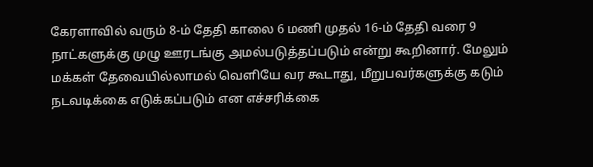கேரளாவில் வரும் 8-ம் தேதி காலை 6 மணி முதல் 16-ம் தேதி வரை 9 நாட்களுக்கு முழு ஊரடங்கு அமல்படுத்தப்படும் என்று கூறினார். மேலும் மக்கள் தேவையில்லாமல் வெளியே வர கூடாது, மீறுபவர்களுக்கு கடும் நடவடிக்கை எடுக்கப்படும் என எச்சரிக்கை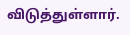விடுத்துள்ளார்.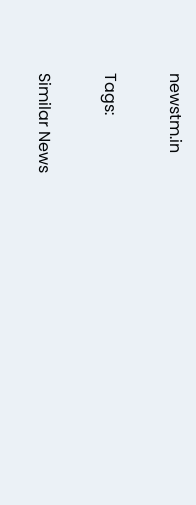newstm.in

Tags:

Similar News